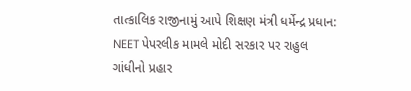તાત્કાલિક રાજીનામું આપે શિક્ષણ મંત્રી ધર્મેન્દ્ર પ્રધાન: NEET પેપરલીક મામલે મોદી સરકાર પર રાહુલ ગાંધીનો પ્રહાર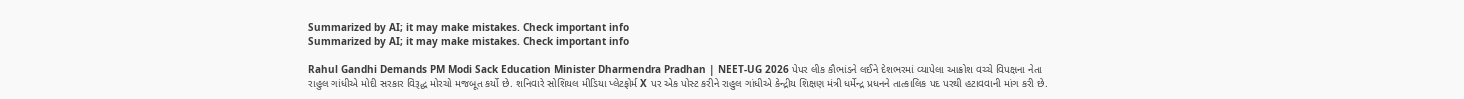Summarized by AI; it may make mistakes. Check important info
Summarized by AI; it may make mistakes. Check important info

Rahul Gandhi Demands PM Modi Sack Education Minister Dharmendra Pradhan | NEET-UG 2026 પેપર લીક કૌભાંડને લઈને દેશભરમાં વ્યાપેલા આક્રોશ વચ્ચે વિપક્ષના નેતા રાહુલ ગાંધીએ મોદી સરકાર વિરૂદ્ધ મોરચો મજબૂત કર્યો છે. શનિવારે સોશિયલ મીડિયા પ્લેટફોર્મ X પર એક પોસ્ટ કરીને રાહુલ ગાંધીએ કેન્દ્રીય શિક્ષણ મંત્રી ધર્મેન્દ્ર પ્રધનને તાત્કાલિક પદ પરથી હટાવવાની માંગ કરી છે.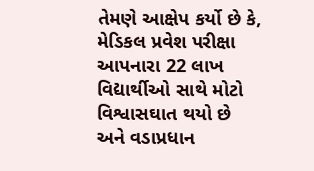તેમણે આક્ષેપ કર્યો છે કે, મેડિકલ પ્રવેશ પરીક્ષા આપનારા 22 લાખ વિદ્યાર્થીઓ સાથે મોટો વિશ્વાસઘાત થયો છે અને વડાપ્રધાન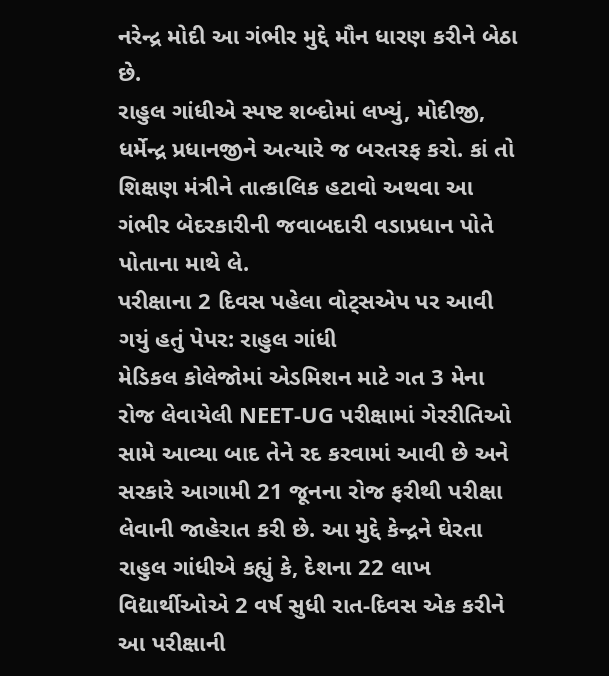નરેન્દ્ર મોદી આ ગંભીર મુદ્દે મૌન ધારણ કરીને બેઠા છે.
રાહુલ ગાંધીએ સ્પષ્ટ શબ્દોમાં લખ્યું, મોદીજી, ધર્મેન્દ્ર પ્રધાનજીને અત્યારે જ બરતરફ કરો. કાં તો શિક્ષણ મંત્રીને તાત્કાલિક હટાવો અથવા આ ગંભીર બેદરકારીની જવાબદારી વડાપ્રધાન પોતે પોતાના માથે લે.
પરીક્ષાના 2 દિવસ પહેલા વોટ્સએપ પર આવી ગયું હતું પેપર: રાહુલ ગાંધી
મેડિકલ કોલેજોમાં એડમિશન માટે ગત 3 મેના રોજ લેવાયેલી NEET-UG પરીક્ષામાં ગેરરીતિઓ સામે આવ્યા બાદ તેને રદ કરવામાં આવી છે અને સરકારે આગામી 21 જૂનના રોજ ફરીથી પરીક્ષા લેવાની જાહેરાત કરી છે. આ મુદ્દે કેન્દ્રને ઘેરતા રાહુલ ગાંધીએ કહ્યું કે, દેશના 22 લાખ વિદ્યાર્થીઓએ 2 વર્ષ સુધી રાત-દિવસ એક કરીને આ પરીક્ષાની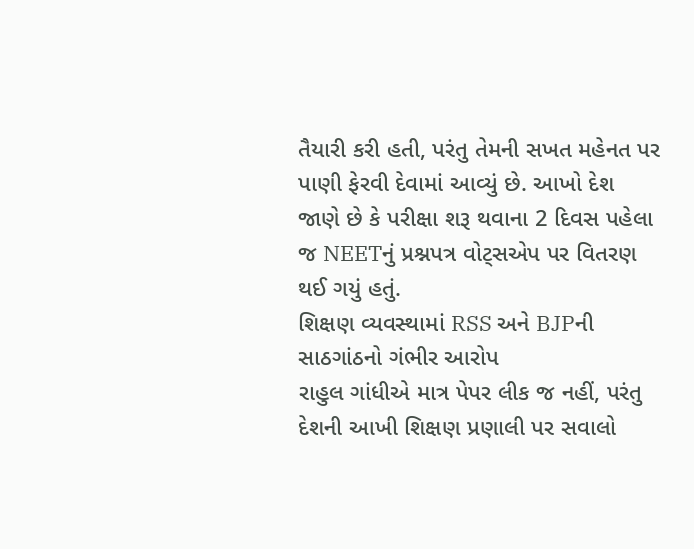તૈયારી કરી હતી, પરંતુ તેમની સખત મહેનત પર પાણી ફેરવી દેવામાં આવ્યું છે. આખો દેશ જાણે છે કે પરીક્ષા શરૂ થવાના 2 દિવસ પહેલા જ NEETનું પ્રશ્નપત્ર વોટ્સએપ પર વિતરણ થઈ ગયું હતું.
શિક્ષણ વ્યવસ્થામાં RSS અને BJPની સાઠગાંઠનો ગંભીર આરોપ
રાહુલ ગાંધીએ માત્ર પેપર લીક જ નહીં, પરંતુ દેશની આખી શિક્ષણ પ્રણાલી પર સવાલો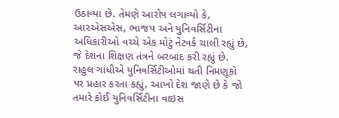ઉઠાવ્યા છે. તેમણે આરોપ લગાવ્યો કે, આરએસએસ, ભાજપ અને યુનિવર્સિટીના અધિકારીઓ વચ્ચે એક મોટું નેટવર્ક ચાલી રહ્યું છે, જે દેશના શિક્ષણ તંત્રને બરબાદ કરી રહ્યું છે. રાહુલ ગાંધીએ યુનિવર્સિટીઓમાં થતી નિમણૂકો પર પ્રહાર કરતા કહ્યું, આખો દેશ જાણે છે કે જો તમારે કોઈ યુનિવર્સિટીના વાઇસ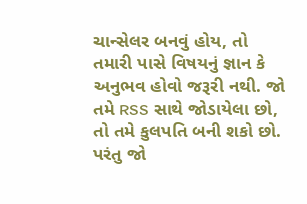ચાન્સેલર બનવું હોય, તો તમારી પાસે વિષયનું જ્ઞાન કે અનુભવ હોવો જરૂરી નથી. જો તમે RSS સાથે જોડાયેલા છો, તો તમે કુલપતિ બની શકો છો. પરંતુ જો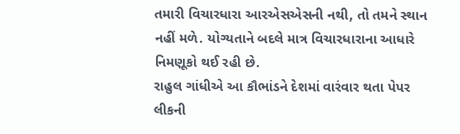તમારી વિચારધારા આરએસએસની નથી, તો તમને સ્થાન નહીં મળે. યોગ્યતાને બદલે માત્ર વિચારધારાના આધારે નિમણૂકો થઈ રહી છે.
રાહુલ ગાંધીએ આ કૌભાંડને દેશમાં વારંવાર થતા પેપર લીકની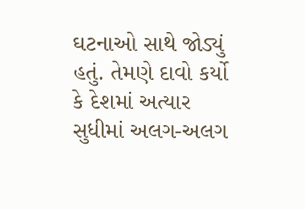ઘટનાઓ સાથે જોડ્યું હતું. તેમણે દાવો કર્યો કે દેશમાં અત્યાર સુધીમાં અલગ-અલગ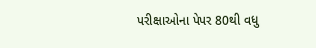પરીક્ષાઓના પેપર 80થી વધુ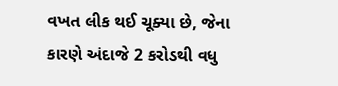વખત લીક થઈ ચૂક્યા છે, જેના કારણે અંદાજે 2 કરોડથી વધુ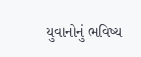યુવાનોનું ભવિષ્ય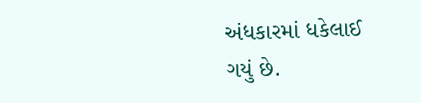અંધકારમાં ધકેલાઈ ગયું છે.